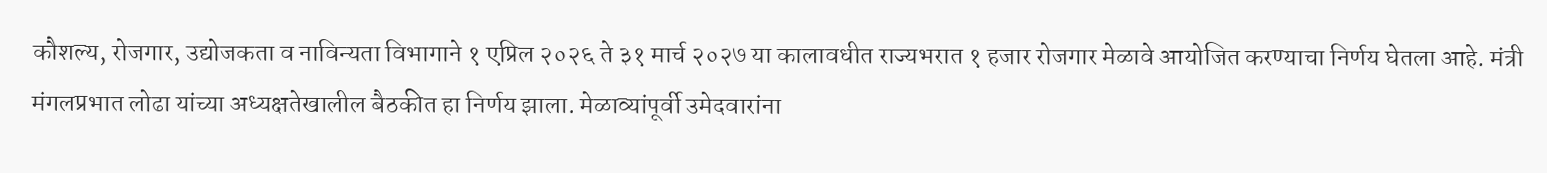कौशल्य, रोजगार, उद्योजकता व नाविन्यता विभागाने १ एप्रिल २०२६ ते ३१ मार्च २०२७ या कालावधीत राज्यभरात १ हजार रोजगार मेळावे आयोजित करण्याचा निर्णय घेतला आहे. मंत्री मंगलप्रभात लोढा यांच्या अध्यक्षतेखालील बैठकीत हा निर्णय झाला. मेळाव्यांपूर्वी उमेदवारांना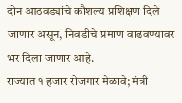दोन आठवड्यांचे कौशल्य प्रशिक्षण दिले जाणार असून, निवडीचे प्रमाण वाढवण्यावर भर दिला जाणार आहे.
राज्यात १ हजार रोजगार मेळावे; मंत्री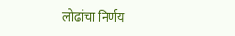लोढांचा निर्णय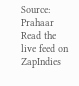Source: Prahaar
Read the live feed on ZapIndies